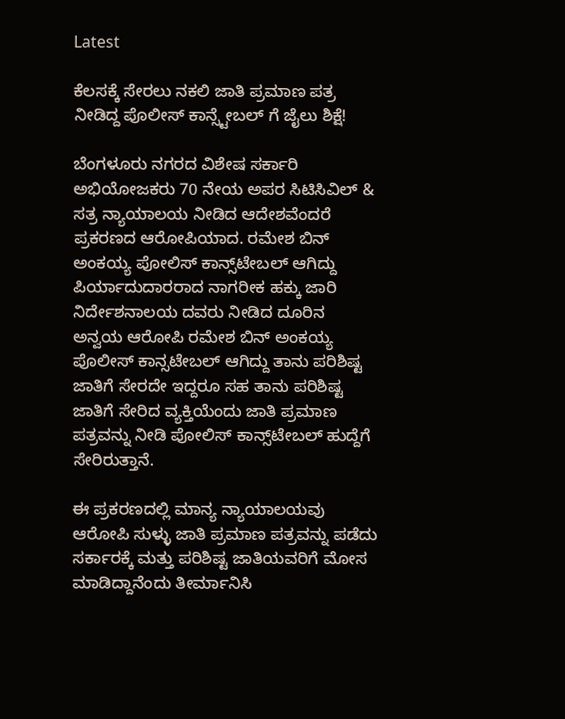Latest

ಕೆಲಸಕ್ಕೆ ಸೇರಲು ನಕಲಿ ಜಾತಿ ಪ್ರಮಾಣ ಪತ್ರ ನೀಡಿದ್ದ ಪೊಲೀಸ್ ಕಾನ್ಸ್ಟೇಬಲ್ ಗೆ ಜೈಲು ಶಿಕ್ಷೆ!

ಬೆಂಗಳೂರು ನಗರದ ವಿಶೇಷ ಸರ್ಕಾರಿ ಅಭಿಯೋಜಕರು 70 ನೇಯ ಅಪರ ಸಿಟಿಸಿವಿಲ್ & ಸತ್ರ ನ್ಯಾಯಾಲಯ ನೀಡಿದ ಆದೇಶವೆಂದರೆ ಪ್ರಕರಣದ ಆರೋಪಿಯಾದ. ರಮೇಶ ಬಿನ್ ಅಂಕಯ್ಯ ಪೋಲಿಸ್ ಕಾನ್ಸ್‌ಟೇಬಲ್ ಆಗಿದ್ದು ಪಿರ್ಯಾದುದಾರರಾದ ನಾಗರೀಕ ಹಕ್ಕು ಜಾರಿ ನಿರ್ದೇಶನಾಲಯ ದವರು ನೀಡಿದ ದೂರಿನ ಅನ್ವಯ ಆರೋಪಿ ರಮೇಶ ಬಿನ್ ಅಂಕಯ್ಯ ಪೊಲೀಸ್ ಕಾನ್ಸಟೇಬಲ್ ಆಗಿದ್ದು ತಾನು ಪರಿಶಿಷ್ಟ ಜಾತಿಗೆ ಸೇರದೇ ಇದ್ದರೂ ಸಹ ತಾನು ಪರಿಶಿಷ್ಟ ಜಾತಿಗೆ ಸೇರಿದ ವ್ಯಕ್ತಿಯೆಂದು ಜಾತಿ ಪ್ರಮಾಣ ಪತ್ರವನ್ನು ನೀಡಿ ಪೋಲಿಸ್ ಕಾನ್ಸ್‌ಟೇಬಲ್ ಹುದ್ದೆಗೆ ಸೇರಿರುತ್ತಾನೆ.

ಈ ಪ್ರಕರಣದಲ್ಲಿ ಮಾನ್ಯ ನ್ಯಾಯಾಲಯವು ಆರೋಪಿ ಸುಳ್ಳು ಜಾತಿ ಪ್ರಮಾಣ ಪತ್ರವನ್ನು ಪಡೆದು ಸರ್ಕಾರಕ್ಕೆ ಮತ್ತು ಪರಿಶಿಷ್ಟ ಜಾತಿಯವರಿಗೆ ಮೋಸ ಮಾಡಿದ್ದಾನೆಂದು ತೀರ್ಮಾನಿಸಿ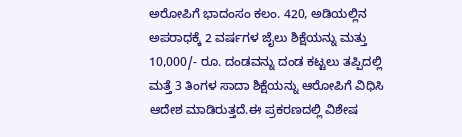ಅರೋಪಿಗೆ ಭಾದಂಸಂ ಕಲಂ. 420, ಅಡಿಯಲ್ಲಿನ ಅಪರಾಧಕ್ಕೆ 2 ವರ್ಷಗಳ ಜೈಲು ಶಿಕ್ಷೆಯನ್ನು ಮತ್ತು 10,000/- ರೂ. ದಂಡವನ್ನು ದಂಡ ಕಟ್ಟಲು ತಪ್ಪಿದಲ್ಲಿ ಮತ್ತೆ 3 ತಿಂಗಳ ಸಾದಾ ಶಿಕ್ಷೆಯನ್ನು ಆರೋಪಿಗೆ ವಿಧಿಸಿ ಆದೇಶ ಮಾಡಿರುತ್ತದೆ.ಈ ಪ್ರಕರಣದಲ್ಲಿ ವಿಶೇಷ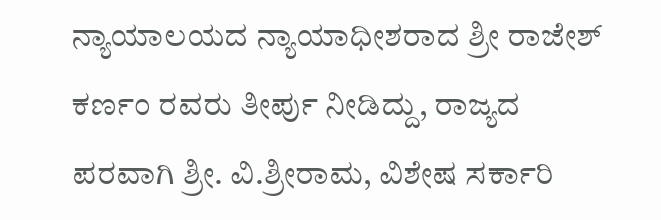ನ್ಯಾಯಾಲಯದ ನ್ಯಾಯಾಧೀಶರಾದ ಶ್ರೀ ರಾಜೇಶ್ ಕರ್ಣಂ ರವರು ತೀರ್ಪು ನೀಡಿದ್ದು, ರಾಜ್ಯದ ಪರವಾಗಿ ಶ್ರೀ. ವಿ.ಶ್ರೀರಾಮ, ವಿಶೇಷ ಸರ್ಕಾರಿ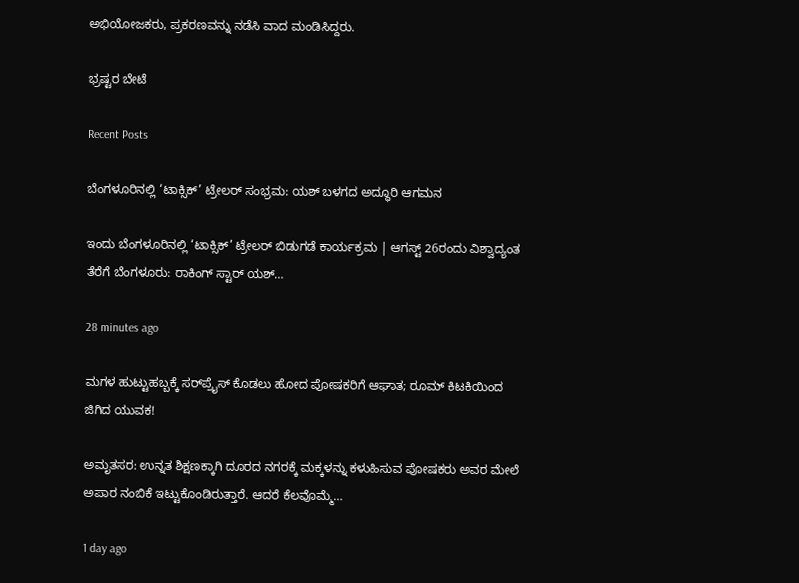ಅಭಿಯೋಜಕರು, ಪ್ರಕರಣವನ್ನು ನಡೆಸಿ ವಾದ ಮಂಡಿಸಿದ್ದರು.

ಭ್ರಷ್ಟರ ಬೇಟೆ

Recent Posts

ಬೆಂಗಳೂರಿನಲ್ಲಿ ‘ಟಾಕ್ಸಿಕ್’ ಟ್ರೇಲರ್ ಸಂಭ್ರಮ: ಯಶ್‌ ಬಳಗದ ಅದ್ಧೂರಿ ಆಗಮನ

ಇಂದು ಬೆಂಗಳೂರಿನಲ್ಲಿ ‘ಟಾಕ್ಸಿಕ್’ ಟ್ರೇಲರ್ ಬಿಡುಗಡೆ ಕಾರ್ಯಕ್ರಮ | ಆಗಸ್ಟ್ 26ರಂದು ವಿಶ್ವಾದ್ಯಂತ ತೆರೆಗೆ ಬೆಂಗಳೂರು: ರಾಕಿಂಗ್ ಸ್ಟಾರ್ ಯಶ್…

28 minutes ago

ಮಗಳ ಹುಟ್ಟುಹಬ್ಬಕ್ಕೆ ಸರ್‌ಪ್ರೈಸ್ ಕೊಡಲು ಹೋದ ಪೋಷಕರಿಗೆ ಆಘಾತ; ರೂಮ್ ಕಿಟಕಿಯಿಂದ ಜಿಗಿದ ಯುವಕ!

ಅಮೃತಸರ: ಉನ್ನತ ಶಿಕ್ಷಣಕ್ಕಾಗಿ ದೂರದ ನಗರಕ್ಕೆ ಮಕ್ಕಳನ್ನು ಕಳುಹಿಸುವ ಪೋಷಕರು ಅವರ ಮೇಲೆ ಅಪಾರ ನಂಬಿಕೆ ಇಟ್ಟುಕೊಂಡಿರುತ್ತಾರೆ. ಆದರೆ ಕೆಲವೊಮ್ಮೆ…

1 day ago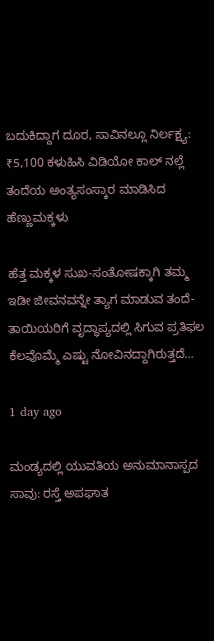ಬದುಕಿದ್ದಾಗ ದೂರ, ಸಾವಿನಲ್ಲೂ ನಿರ್ಲಕ್ಷ್ಯ: ₹5,100 ಕಳುಹಿಸಿ ವಿಡಿಯೋ ಕಾಲ್ ನಲ್ಲೆ ತಂದೆಯ ಅಂತ್ಯಸಂಸ್ಕಾರ ಮಾಡಿಸಿದ ಹೆಣ್ಣುಮಕ್ಕಳು

ಹೆತ್ತ ಮಕ್ಕಳ ಸುಖ-ಸಂತೋಷಕ್ಕಾಗಿ ತಮ್ಮ ಇಡೀ ಜೀವನವನ್ನೇ ತ್ಯಾಗ ಮಾಡುವ ತಂದೆ-ತಾಯಿಯರಿಗೆ ವೃದ್ಧಾಪ್ಯದಲ್ಲಿ ಸಿಗುವ ಪ್ರತಿಫಲ ಕೆಲವೊಮ್ಮೆ ಎಷ್ಟು ನೋವಿನದ್ದಾಗಿರುತ್ತದೆ…

1 day ago

ಮಂಡ್ಯದಲ್ಲಿ ಯುವತಿಯ ಅನುಮಾನಾಸ್ಪದ ಸಾವು: ರಸ್ತೆ ಅಪಘಾತ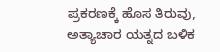ಪ್ರಕರಣಕ್ಕೆ ಹೊಸ ತಿರುವು, ಅತ್ಯಾಚಾರ ಯತ್ನದ ಬಳಿಕ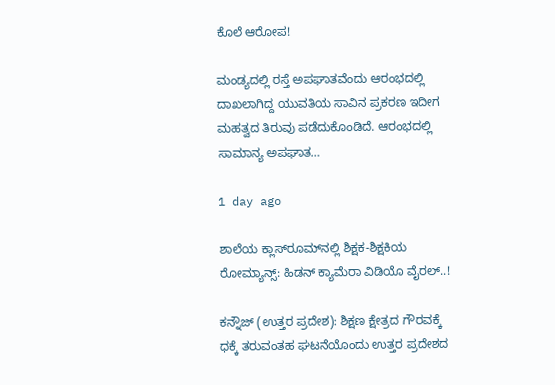ಕೊಲೆ ಆರೋಪ!

ಮಂಡ್ಯದಲ್ಲಿ ರಸ್ತೆ ಅಪಘಾತವೆಂದು ಆರಂಭದಲ್ಲಿ ದಾಖಲಾಗಿದ್ದ ಯುವತಿಯ ಸಾವಿನ ಪ್ರಕರಣ ಇದೀಗ ಮಹತ್ವದ ತಿರುವು ಪಡೆದುಕೊಂಡಿದೆ. ಆರಂಭದಲ್ಲಿ ಸಾಮಾನ್ಯ ಅಪಘಾತ…

1 day ago

ಶಾಲೆಯ ಕ್ಲಾಸ್‌ರೂಮ್‌ನಲ್ಲಿ ಶಿಕ್ಷಕ-ಶಿಕ್ಷಕಿಯ ರೋಮ್ಯಾನ್ಸ್: ಹಿಡನ್ ಕ್ಯಾಮೆರಾ ವಿಡಿಯೊ ವೈರಲ್..!

ಕನ್ನೌಜ್ (ಉತ್ತರ ಪ್ರದೇಶ): ಶಿಕ್ಷಣ ಕ್ಷೇತ್ರದ ಗೌರವಕ್ಕೆ ಧಕ್ಕೆ ತರುವಂತಹ ಘಟನೆಯೊಂದು ಉತ್ತರ ಪ್ರದೇಶದ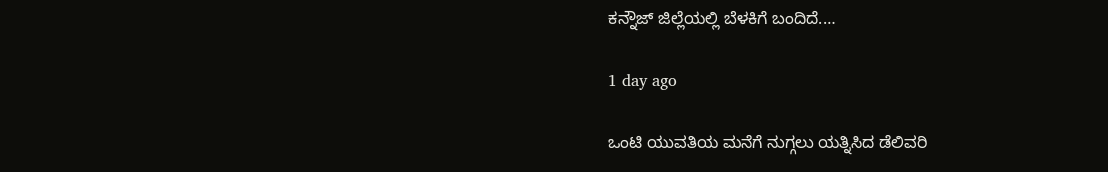ಕನ್ನೌಜ್ ಜಿಲ್ಲೆಯಲ್ಲಿ ಬೆಳಕಿಗೆ ಬಂದಿದೆ.…

1 day ago

ಒಂಟಿ ಯುವತಿಯ ಮನೆಗೆ ನುಗ್ಗಲು ಯತ್ನಿಸಿದ ಡೆಲಿವರಿ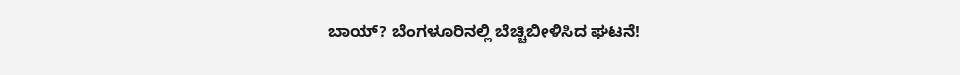ಬಾಯ್? ಬೆಂಗಳೂರಿನಲ್ಲಿ ಬೆಚ್ಚಿಬೀಳಿಸಿದ ಘಟನೆ!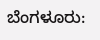ಬೆಂಗಳೂರು: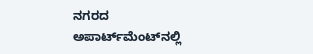ನಗರದ ಅಪಾರ್ಟ್‌ಮೆಂಟ್‌ನಲ್ಲಿ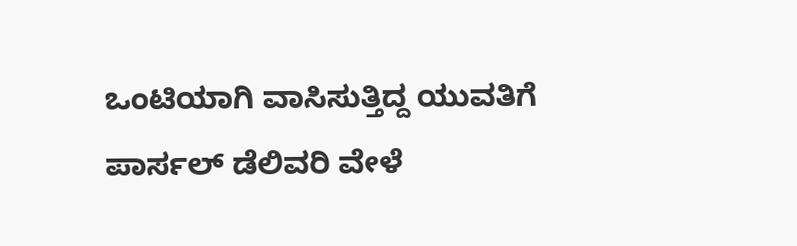ಒಂಟಿಯಾಗಿ ವಾಸಿಸುತ್ತಿದ್ದ ಯುವತಿಗೆ ಪಾರ್ಸಲ್ ಡೆಲಿವರಿ ವೇಳೆ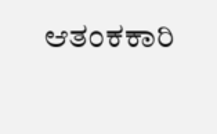ಆತಂಕಕಾರಿ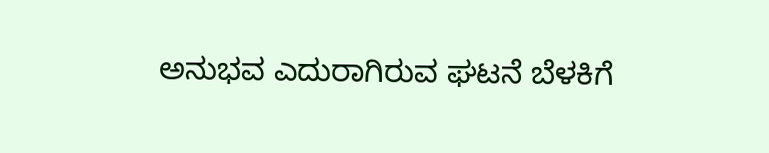ಅನುಭವ ಎದುರಾಗಿರುವ ಘಟನೆ ಬೆಳಕಿಗೆ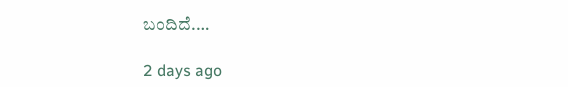ಬಂದಿದೆ.…

2 days ago